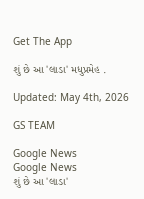Get The App

શું છે આ 'લાડા' મધુપ્રમેહ .

Updated: May 4th, 2026

GS TEAM

Google News
Google News
શું છે આ 'લાડા'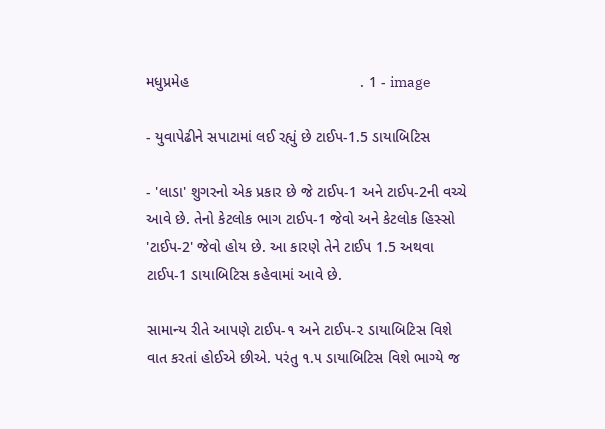મધુપ્રમેહ                                         . 1 - image

- યુવાપેઢીને સપાટામાં લઈ રહ્યું છે ટાઈપ-1.5 ડાયાબિટિસ

- 'લાડા' શુગરનો એક પ્રકાર છે જે ટાઈપ-1 અને ટાઈપ-2ની વચ્ચે આવે છે. તેનો કેટલોક ભાગ ટાઈપ-1 જેવો અને કેટલોક હિસ્સો 'ટાઈપ-2' જેવો હોય છે. આ કારણે તેને ટાઈપ 1.5 અથવા ટાઈપ-1 ડાયાબિટિસ કહેવામાં આવે છે.

સામાન્ય રીતે આપણે ટાઈપ-૧ અને ટાઈપ-૨ ડાયાબિટિસ વિશે વાત કરતાં હોઈએ છીએ. પરંતુ ૧.૫ ડાયાબિટિસ વિશે ભાગ્યે જ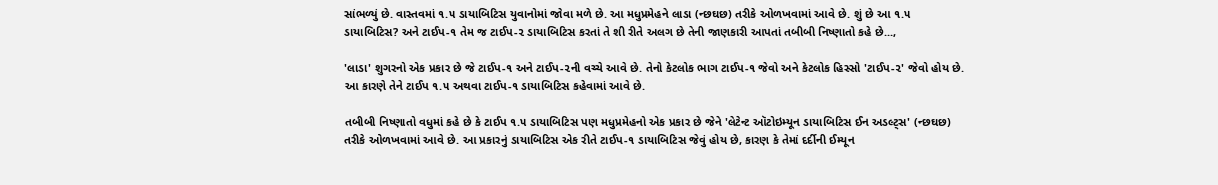સાંભળ્યું છે. વાસ્તવમાં ૧.૫ ડાયાબિટિસ યુવાનોમાં જોવા મળે છે. આ મધુપ્રમેહને લાડા (ન્છઘછ) તરીકે ઓળખવામાં આવે છે. શું છે આ ૧.૫ ડાયાબિટિસ? અને ટાઈપ-૧ તેમ જ ટાઈપ-૨ ડાયાબિટિસ કરતાં તે શી રીતે અલગ છે તેની જાણકારી આપતાં તબીબી નિષ્ણાતો કહે છે...,

'લાડા' શુગરનો એક પ્રકાર છે જે ટાઈપ-૧ અને ટાઈપ-૨ની વચ્ચે આવે છે. તેનો કેટલોક ભાગ ટાઈપ-૧ જેવો અને કેટલોક હિસ્સો 'ટાઈપ-૨' જેવો હોય છે. આ કારણે તેને ટાઈપ ૧.૫ અથવા ટાઈપ-૧ ડાયાબિટિસ કહેવામાં આવે છે.

તબીબી નિષ્ણાતો વધુમાં કહે છે કે ટાઈપ ૧.૫ ડાયાબિટિસ પણ મધુપ્રમેહનો એક પ્રકાર છે જેને 'લેટેન્ટ ઑટોઇમ્યૂન ડાયાબિટિસ ઈન અડલ્ટ્સ' (ન્છઘછ) તરીકે ઓળખવામાં આવે છે. આ પ્રકારનું ડાયાબિટિસ એક રીતે ટાઈપ-૧ ડાયાબિટિસ જેવું હોય છે, કારણ કે તેમાં દર્દીની ઈમ્યૂન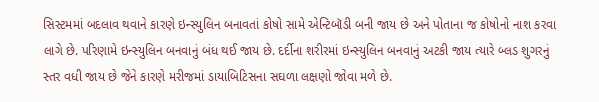સિસ્ટમમાં બદલાવ થવાને કારણે ઇન્સ્યુલિન બનાવતાં કોષો સામે એન્ટિબૉડી બની જાય છે અને પોતાના જ કોષોનો નાશ કરવા લાગે છે. પરિણામે ઇન્સ્યુલિન બનવાનું બંધ થઈ જાય છે. દર્દીના શરીરમાં ઇન્સ્યુલિન બનવાનું અટકી જાય ત્યારે બ્લડ શુગરનું સ્તર વધી જાય છે જેને કારણે મરીજમાં ડાયાબિટિસના સઘળા લક્ષણો જોવા મળે છે.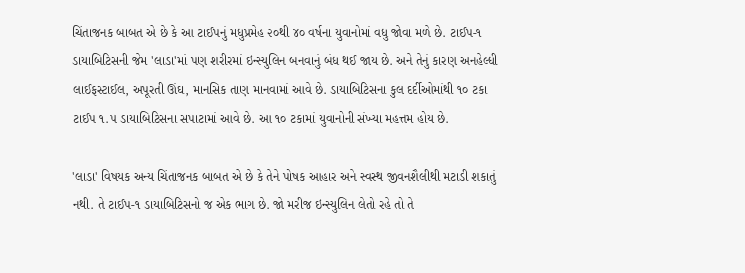ચિંતાજનક બાબત એ છે કે આ ટાઈપનું મધુપ્રમેહ ૨૦થી ૪૦ વર્ષના યુવાનોમાં વધુ જોવા મળે છે. ટાઈપ-૧ ડાયાબિટિસની જેમ 'લાડા'માં પણ શરીરમાં ઇન્સ્યુલિન બનવાનું બંધ થઈ જાય છે. અને તેનું કારણ અનહેલ્ધી લાઈફસ્ટાઈલ, અપૂરતી ઊંઘ, માનસિક તાણ માનવામાં આવે છે. ડાયાબિટિસના કુલ દર્દીઓમાંથી ૧૦ ટકા ટાઈપ ૧.૫ ડાયાબિટિસના સપાટામાં આવે છે. આ ૧૦ ટકામાં યુવાનોની સંખ્યા મહત્તમ હોય છે.

'લાડા' વિષયક અન્ય ચિંતાજનક બાબત એ છે કે તેને પોષક આહાર અને સ્વસ્થ જીવનશૈલીથી મટાડી શકાતું નથી. તે ટાઈપ-૧ ડાયાબિટિસનો જ એક ભાગ છે. જો મરીજ ઇન્સ્યુલિન લેતો રહે તો તે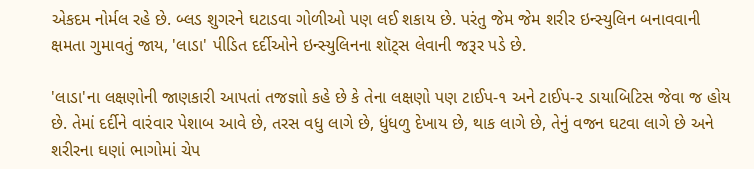એકદમ નોર્મલ રહે છે. બ્લડ શુગરને ઘટાડવા ગોળીઓ પણ લઈ શકાય છે. પરંતુ જેમ જેમ શરીર ઇન્સ્યુલિન બનાવવાની ક્ષમતા ગુમાવતું જાય, 'લાડા' પીડિત દર્દીઓને ઇન્સ્યુલિનના શૉટ્સ લેવાની જરૂર પડે છે.

'લાડા'ના લક્ષણોની જાણકારી આપતાં તજજ્ઞાો કહે છે કે તેના લક્ષણો પણ ટાઈપ-૧ અને ટાઈપ-૨ ડાયાબિટિસ જેવા જ હોય છે. તેમાં દર્દીને વારંવાર પેશાબ આવે છે, તરસ વધુ લાગે છે, ધુંધળુ દેખાય છે, થાક લાગે છે, તેનું વજન ઘટવા લાગે છે અને શરીરના ઘણાં ભાગોમાં ચેપ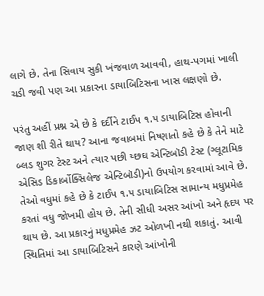લાગે છે. તેના સિવાય સુકી ખંજવાળ આવવી, હાથ-પગમાં ખાલી ચડી જવી પણ આ પ્રકારના ડાયાબિટિસના ખાસ લક્ષણો છે.

પરંતુ અહીં પ્રશ્ન એ છે કે દર્દીને ટાઈપ ૧.૫ ડાયાબિટિસ હોવાની જાણ શી રીતે થાય? આના જવાબમાં નિષ્ણાતો કહે છે કે તેને માટે બ્લડ શુગર ટેસ્ટ અને ત્યાર પછી ય્છઘ એન્ટિબૉડી ટેસ્ટ (ગ્લૂટામિક એસિડ ડિકાર્બોક્સિલેજ એન્ટિબૉડી)નો ઉપયોગ કરવામાં આવે છે. તેઓ વધુમાં કહે છે કે ટાઈપ ૧.૫ ડાયાબિટિસ સામાન્ય મધુપ્રમેહ કરતાં વધુ જોખમી હોય છે. તેની સીધી અસર આંખો અને હૃદય પર થાય છે. આ પ્રકારનું મધુપ્રમેહ ઝટ ઓળખી નથી શકાતું. આવી સ્થિતિમાં આ ડાયાબિટિસને કારણે આંખોની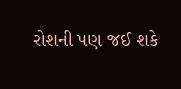રોશની પણ જઈ શકે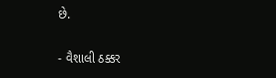છે.

- વૈશાલી ઠક્કર